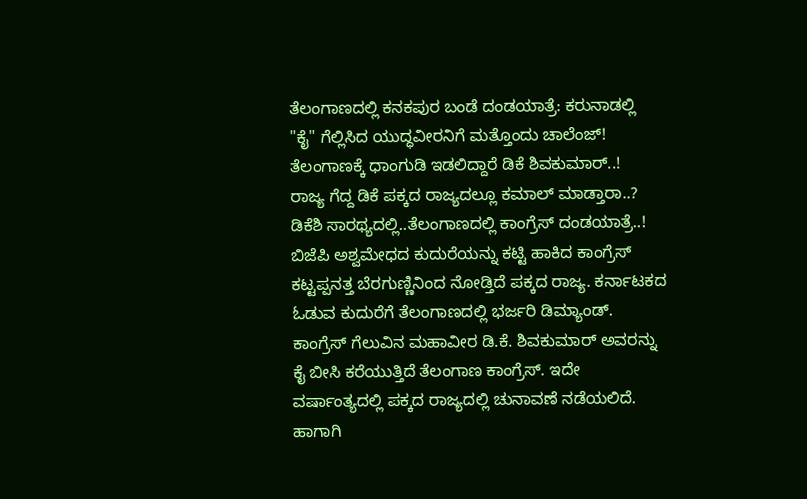ತೆಲಂಗಾಣದಲ್ಲಿ ಕನಕಪುರ ಬಂಡೆ ದಂಡಯಾತ್ರೆ: ಕರುನಾಡಲ್ಲಿ "ಕೈ" ಗೆಲ್ಲಿಸಿದ ಯುದ್ಧವೀರನಿಗೆ ಮತ್ತೊಂದು ಚಾಲೆಂಜ್!
ತೆಲಂಗಾಣಕ್ಕೆ ಧಾಂಗುಡಿ ಇಡಲಿದ್ದಾರೆ ಡಿಕೆ ಶಿವಕುಮಾರ್..!
ರಾಜ್ಯ ಗೆದ್ದ ಡಿಕೆ ಪಕ್ಕದ ರಾಜ್ಯದಲ್ಲೂ ಕಮಾಲ್ ಮಾಡ್ತಾರಾ..?
ಡಿಕೆಶಿ ಸಾರಥ್ಯದಲ್ಲಿ..ತೆಲಂಗಾಣದಲ್ಲಿ ಕಾಂಗ್ರೆಸ್ ದಂಡಯಾತ್ರೆ..!
ಬಿಜೆಪಿ ಅಶ್ವಮೇಧದ ಕುದುರೆಯನ್ನು ಕಟ್ಟಿ ಹಾಕಿದ ಕಾಂಗ್ರೆಸ್ ಕಟ್ಟಪ್ಪನತ್ತ ಬೆರಗುಣ್ಣಿನಿಂದ ನೋಡ್ತಿದೆ ಪಕ್ಕದ ರಾಜ್ಯ. ಕರ್ನಾಟಕದ ಓಡುವ ಕುದುರೆಗೆ ತೆಲಂಗಾಣದಲ್ಲಿ ಭರ್ಜರಿ ಡಿಮ್ಯಾಂಡ್. ಕಾಂಗ್ರೆಸ್ ಗೆಲುವಿನ ಮಹಾವೀರ ಡಿ.ಕೆ. ಶಿವಕುಮಾರ್ ಅವರನ್ನು ಕೈ ಬೀಸಿ ಕರೆಯುತ್ತಿದೆ ತೆಲಂಗಾಣ ಕಾಂಗ್ರೆಸ್. ಇದೇ ವರ್ಷಾಂತ್ಯದಲ್ಲಿ ಪಕ್ಕದ ರಾಜ್ಯದಲ್ಲಿ ಚುನಾವಣೆ ನಡೆಯಲಿದೆ. ಹಾಗಾಗಿ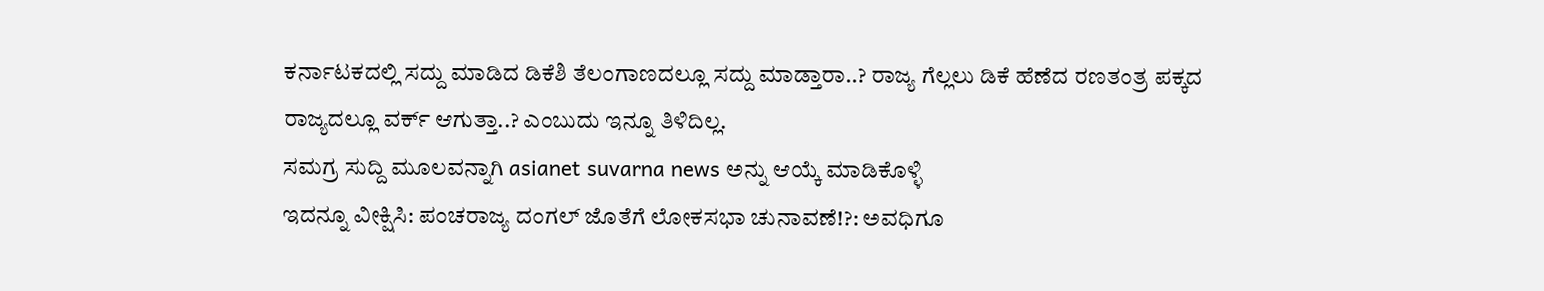ಕರ್ನಾಟಕದಲ್ಲಿ ಸದ್ದು ಮಾಡಿದ ಡಿಕೆಶಿ ತೆಲಂಗಾಣದಲ್ಲೂ ಸದ್ದು ಮಾಡ್ತಾರಾ..? ರಾಜ್ಯ ಗೆಲ್ಲಲು ಡಿಕೆ ಹೆಣೆದ ರಣತಂತ್ರ ಪಕ್ಕದ ರಾಜ್ಯದಲ್ಲೂ ವರ್ಕ್ ಆಗುತ್ತಾ..? ಎಂಬುದು ಇನ್ನೂ ತಿಳಿದಿಲ್ಲ.
ಸಮಗ್ರ ಸುದ್ದಿ ಮೂಲವನ್ನಾಗಿ asianet suvarna news ಅನ್ನು ಆಯ್ಕೆ ಮಾಡಿಕೊಳ್ಳಿ
ಇದನ್ನೂ ವೀಕ್ಷಿಸಿ: ಪಂಚರಾಜ್ಯ ದಂಗಲ್ ಜೊತೆಗೆ ಲೋಕಸಭಾ ಚುನಾವಣೆ!?: ಅವಧಿಗೂ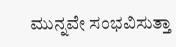ಮುನ್ನವೇ ಸಂಭವಿಸುತ್ತಾ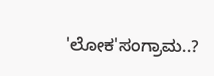'ಲೋಕ'ಸಂಗ್ರಾಮ..?